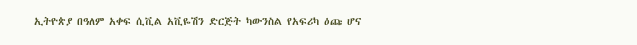ኢትዮጵያ በዓለም አቀፍ ሲቪል አቪዬሽን ድርጅት ካውንስል የአፍሪካ ዕጩ ሆና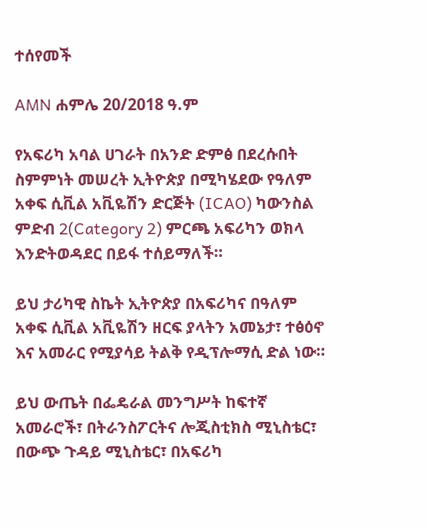ተሰየመች

AMN ሐምሌ 20/2018 ዓ.ም

የአፍሪካ አባል ሀገራት በአንድ ድምፅ በደረሱበት ስምምነት መሠረት ኢትዮጵያ በሚካሄደው የዓለም አቀፍ ሲቪል አቪዬሽን ድርጅት (ICAO) ካውንስል ምድብ 2(Category 2) ምርጫ አፍሪካን ወክላ እንድትወዳደር በይፋ ተሰይማለች።

ይህ ታሪካዊ ስኬት ኢትዮጵያ በአፍሪካና በዓለም አቀፍ ሲቪል አቪዬሽን ዘርፍ ያላትን አመኔታ፣ ተፅዕኖ እና አመራር የሚያሳይ ትልቅ የዲፕሎማሲ ድል ነው።

ይህ ውጤት በፌዴራል መንግሥት ከፍተኛ አመራሮች፣ በትራንስፖርትና ሎጂስቲክስ ሚኒስቴር፣ በውጭ ጉዳይ ሚኒስቴር፣ በአፍሪካ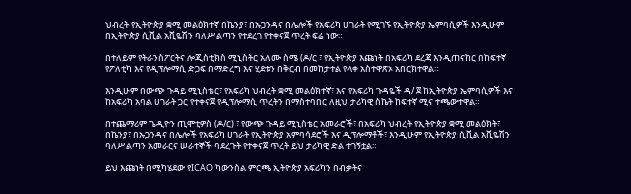ህብረት የኢትዮጵያ ቋሚ መልዕክተኛ በኬንያ፣ በኡጋንዳና በሌሎች የአፍሪካ ሀገራት የሚገኙ የኢትዮጵያ ኤምባሲዎች እንዲሁም በኢትዮጵያ ሲቪል አቪዬሽን ባለሥልጣን የተደረገ የተቀናጀ ጥረት ፍሬ ነው።

በተለይም የትራንስፖርትና ሎጂስቲክስ ሚኒስትር አለሙ ስሜ (ዶ/ር ፣ የኢትዮጵያ እጩነት በአፍሪካ ደረጃ እንዲጠናከር በከፍተኛ የፖለቲካ እና የዲፕሎማሲ ድጋፍ በማድረግ እና ሂደቱን በቅርብ በመከታተል የላቀ አስተዋጽኦ አበርክተዋል።

እንዲሁም በውጭ ጉዳይ ሚኒስቴር፣ የአፍሪካ ህብረት ቋሚ መልዕክተኛ፣ እና የአፍሪካ ጉዳዬች ዳ/ ጀ ከኢትዮጵያ ኤምባሲዎች እና ከአፍሪካ አባል ሀገራት ጋር የተቀናጀ የዲፕሎማሲ ጥረትን በማስተባበር ለዚህ ታሪካዊ ስኬት ከፍተኛ ሚና ተጫውተዋል።

በተጨማሪም ጌዲዮን ጢሞቲዎስ (ዶ/ር) ፣ የውጭ ጉዳይ ሚኒስቴር አመራሮች፣ በአፍሪካ ህብረት የኢትዮጵያ ቋሚ መልዕክት፣ በኬንያ፣ በኡጋንዳና በሌሎች የአፍሪካ ሀገራት የኢትዮጵያ አምባሳደሮች እና ዲፕሎማቶች፣ እንዲሁም የኢትዮጵያ ሲቪል አቪዬሽን ባለሥልጣን አመራርና ሠራተኞች ባደረጉት የተቀናጀ ጥረት ይህ ታሪካዊ ድል ተገኝቷል።

ይህ እጩነት በሚካሄደው የICAO ካውንስል ምርጫ ኢትዮጵያ አፍሪካን በብቃትና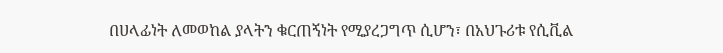በሀላፊነት ለመወከል ያላትን ቁርጠኝነት የሚያረጋግጥ ሲሆን፣ በአህጉሪቱ የሲቪል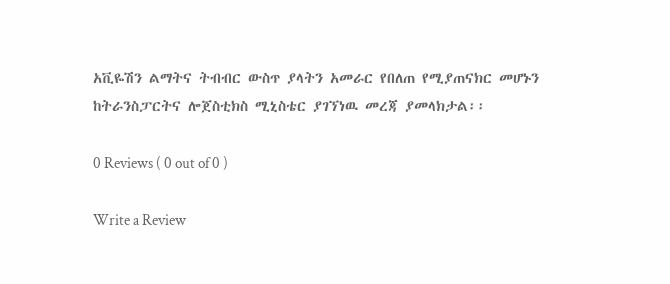አቪዬሽን ልማትና ትብብር ውስጥ ያላትን አመራር የበለጠ የሚያጠናክር መሆኑን ከትራንስፓርትና ሎጀስቲክስ ሚኒስቴር ያገኘነዉ መረጃ ያመላክታል፡፡

0 Reviews ( 0 out of 0 )

Write a Review